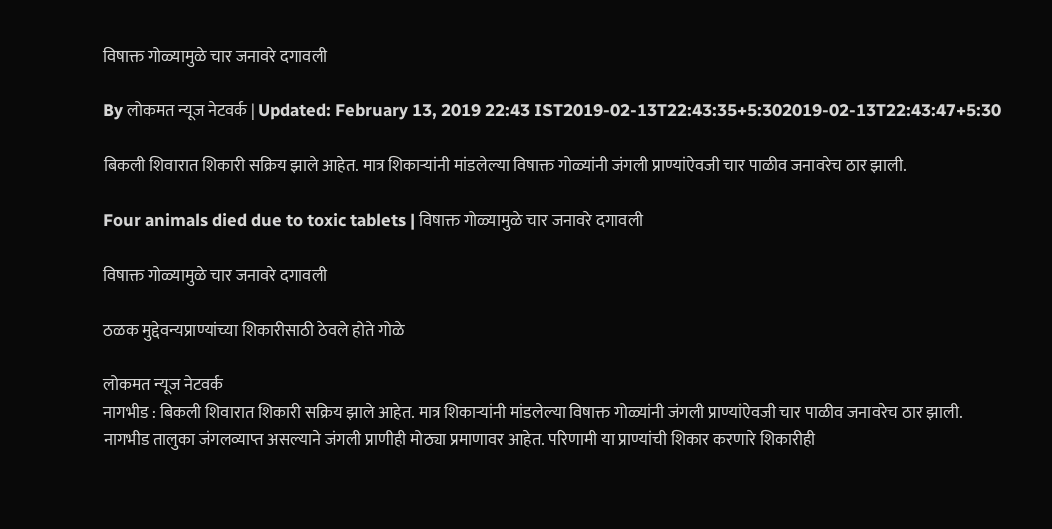विषाक्त गोळ्यामुळे चार जनावरे दगावली

By लोकमत न्यूज नेटवर्क | Updated: February 13, 2019 22:43 IST2019-02-13T22:43:35+5:302019-02-13T22:43:47+5:30

बिकली शिवारात शिकारी सक्रिय झाले आहेत. मात्र शिकाऱ्यांनी मांडलेल्या विषाक्त गोळ्यांनी जंगली प्राण्यांऐवजी चार पाळीव जनावरेच ठार झाली.

Four animals died due to toxic tablets | विषाक्त गोळ्यामुळे चार जनावरे दगावली

विषाक्त गोळ्यामुळे चार जनावरे दगावली

ठळक मुद्देवन्यप्राण्यांच्या शिकारीसाठी ठेवले होते गोळे

लोकमत न्यूज नेटवर्क
नागभीड : बिकली शिवारात शिकारी सक्रिय झाले आहेत. मात्र शिकाऱ्यांनी मांडलेल्या विषाक्त गोळ्यांनी जंगली प्राण्यांऐवजी चार पाळीव जनावरेच ठार झाली.
नागभीड तालुका जंगलव्याप्त असल्याने जंगली प्राणीही मोठ्या प्रमाणावर आहेत. परिणामी या प्राण्यांची शिकार करणारे शिकारीही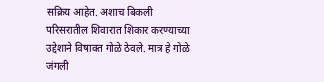सक्रिय आहेत. अशाच बिकली परिसरातील शिवारात शिकार करण्याच्या उद्देशाने विषाक्त गोळे ठेवले. मात्र हे गोळे जंगली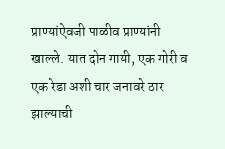प्राण्यांऐवजी पाळीव प्राण्यांनी खाल्ले. यात दोन गायी, एक गोरी व एक रेडा अशी चार जनावरे ठार झाल्याची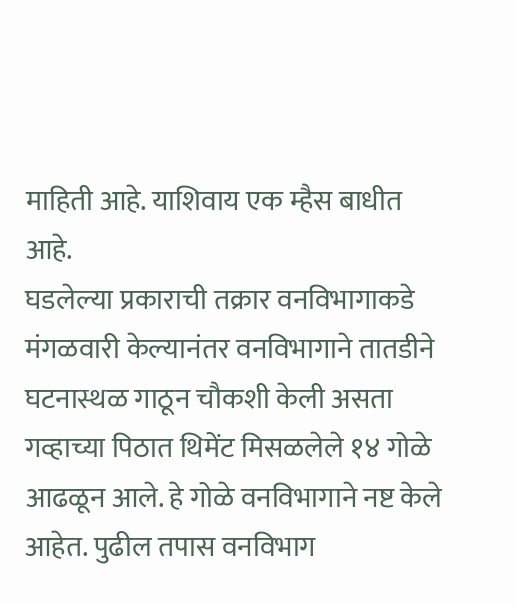माहिती आहे. याशिवाय एक म्हैस बाधीत आहे.
घडलेल्या प्रकाराची तक्रार वनविभागाकडे मंगळवारी केल्यानंतर वनविभागाने तातडीने घटनास्थळ गाठून चौकशी केली असता गव्हाच्या पिठात थिमेंट मिसळलेले १४ गोळे आढळून आले. हे गोळे वनविभागाने नष्ट केले आहेत. पुढील तपास वनविभाग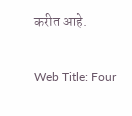करीत आहे.

Web Title: Four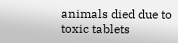animals died due to toxic tablets